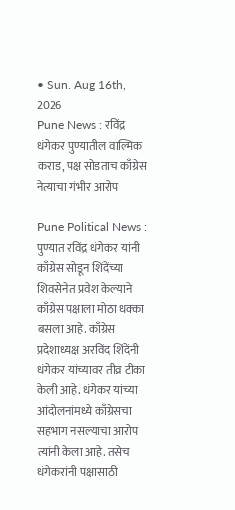• Sun. Aug 16th, 2026
Pune News : रविंद्र धंगेकर पुण्यातील वाल्मिक कराड, पक्ष सोडताच काँग्रेस नेत्याचा गंभीर आरोप

Pune Political News : पुण्यात रविंद्र धंगेकर यांनी काँग्रेस सोडून शिंदेंच्या शिवसेनेत प्रवेश केल्याने काँग्रेस पक्षाला मोठा धक्का बसला आहे. काँग्रेस प्रदेशाध्यक्ष अरविंद शिंदेंनी धंगेकर यांच्यावर तीव्र टीका केली आहे. धंगेकर यांच्या आंदोलनांमध्ये काँग्रेसचा सहभाग नसल्याचा आरोप त्यांनी केला आहे. तसेच धंगेकरांनी पक्षासाठी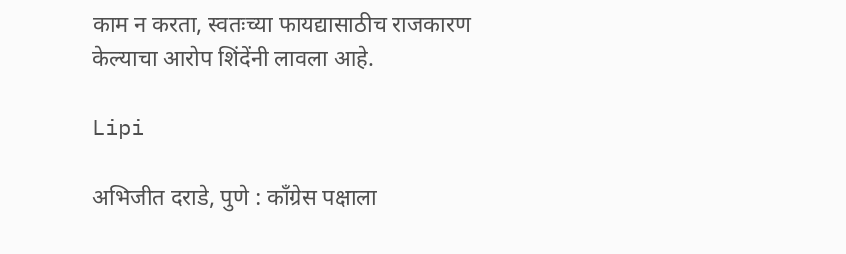काम न करता, स्वतःच्या फायद्यासाठीच राजकारण केल्याचा आरोप शिंदेंनी लावला आहे.

Lipi

अभिजीत दराडे, पुणे : काँग्रेस पक्षाला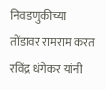निवडणुकीच्या तोंडावर रामराम करत रविंद्र धंगेकर यांनी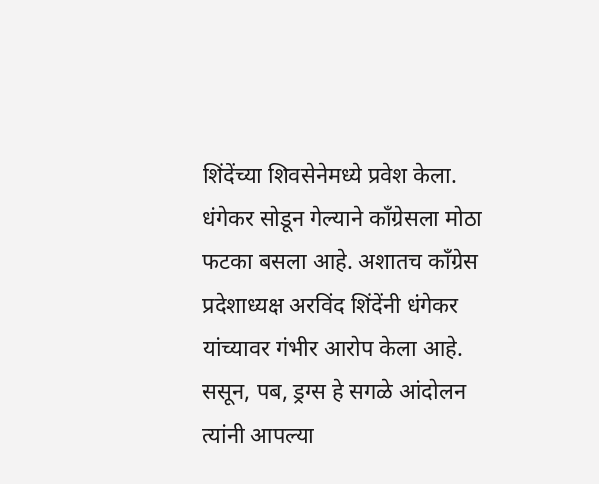शिंदेंच्या शिवसेनेमध्ये प्रवेश केला. धंगेकर सोडून गेल्याने काँग्रेसला मोठा फटका बसला आहे. अशातच काँग्रेस प्रदेशाध्यक्ष अरविंद शिंदेंनी धंगेकर यांच्यावर गंभीर आरोप केला आहे. ससून, पब, ड्रग्स हे सगळे आंदोलन त्यांनी आपल्या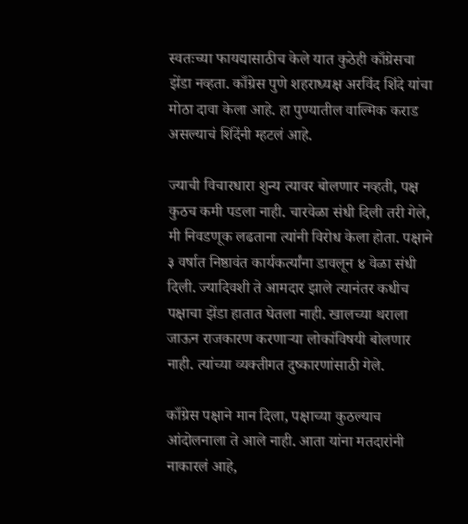स्वतःच्या फायद्यासाठीच केले यात कुठेही काँग्रेसचा झेंडा नव्हता. काँग्रेस पुणे शहराध्यक्ष अरविंद शिंदे यांचा मोठा दावा केला आहे. हा पुण्यातील वाल्मिक कराड असल्याचं शिंदेंनी म्हटलं आहे.

ज्याची विचारधारा शुन्य त्यावर बोलणार नव्हती, पक्ष कुठच कमी पडला नाही. चारवेळा संधी दिली तरी गेले, मी निवडणूक लढताना त्यांनी विरोध केला होता. पक्षाने ३ वर्षात निष्ठावंत कार्यकर्त्यांना डावलून ४ वेळा संधी दिली. ज्यादिवशी ते आमदार झाले त्यानंतर कधीच पक्षाचा झेंडा हातात घेतला नाही. खालच्या थराला जाऊन राजकारण करणाऱ्या लोकांविषयी बोलणार नाही. त्यांच्या व्यक्तीगत दुष्कारणांसाठी गेले.

काँग्रेस पक्षाने मान दिला, पक्षाच्या कुठल्याच आंदोलनाला ते आले नाही. आता यांना मतदारांनी नाकारलं आहे,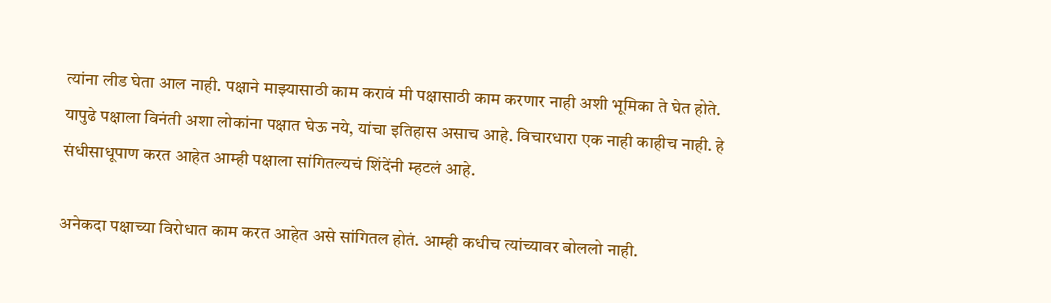त्यांना लीड घेता आल नाही. पक्षाने माझ्यासाठी काम करावं मी पक्षासाठी काम करणार नाही अशी भूमिका ते घेत होते. यापुढे पक्षाला विनंती अशा लोकांना पक्षात घेऊ नये, यांचा इतिहास असाच आहे. विचारधारा एक नाही काहीच नाही. हे संधीसाधूपाण करत आहेत आम्ही पक्षाला सांगितल्यचं शिंदेंनी म्हटलं आहे.

अनेकदा पक्षाच्या विरोधात काम करत आहेत असे सांगितल होतं. आम्ही कधीच त्यांच्यावर बोललो नाही.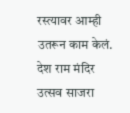रस्त्यावर आम्ही उतरून काम केलं. देश राम मंदिर उत्सव साजरा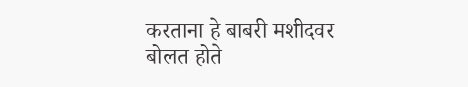करताना हे बाबरी मशीदवर बोलत होते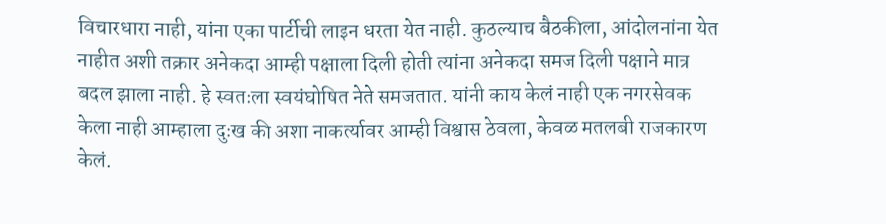विचारधारा नाही, यांना एका पार्टीची लाइन धरता येत नाही. कुठल्याच बैठकीला, आंदोलनांना येत नाहीत अशी तक्रार अनेकदा आम्ही पक्षाला दिली होती त्यांना अनेकदा समज दिली पक्षाने मात्र बदल झाला नाही. हे स्वतःला स्वयंघोषित नेते समजतात. यांनी काय केलं नाही एक नगरसेवक केला नाही आम्हाला दुःख की अशा नाकर्त्यावर आम्ही विश्वास ठेवला, केवळ मतलबी राजकारण केलं.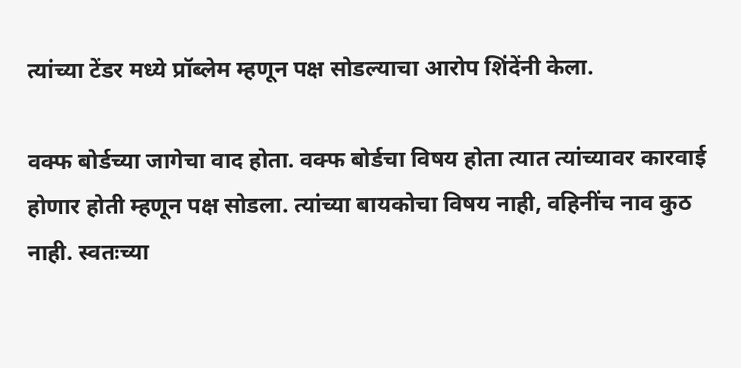त्यांच्या टेंडर मध्ये प्रॉब्लेम म्हणून पक्ष सोडल्याचा आरोप शिंदेंनी केला.

वक्फ बोर्डच्या जागेचा वाद होता. वक्फ बोर्डचा विषय होता त्यात त्यांच्यावर कारवाई होणार होती म्हणून पक्ष सोडला. त्यांच्या बायकोचा विषय नाही, वहिनींच नाव कुठ नाही. स्वतःच्या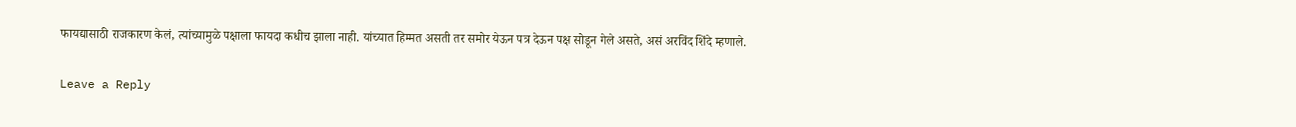फायद्यासाठी राजकारण केलं, त्यांच्यामुळे पक्षाला फायदा कधीच झाला नाही. यांच्यात हिम्मत असती तर समोर येऊन पत्र देऊन पक्ष सोडून गेले असते, असं अरविंद शिंदे म्हणाले.

Leave a Reply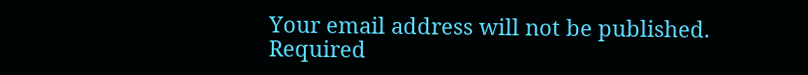Your email address will not be published. Required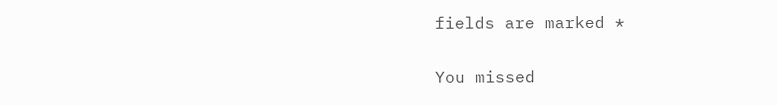fields are marked *

You missed